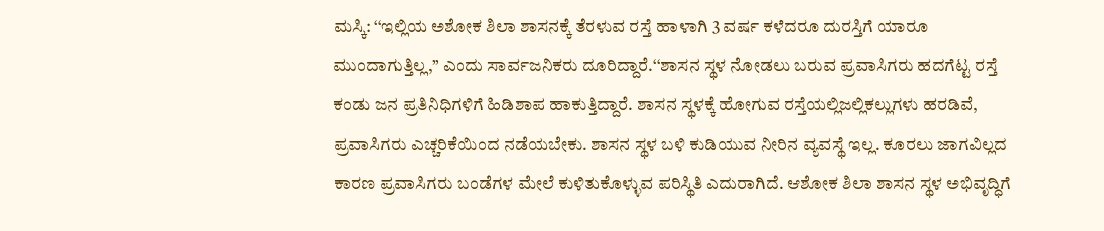ಮಸ್ಕಿ: ‘‘ಇಲ್ಲಿಯ ಅಶೋಕ ಶಿಲಾ ಶಾಸನಕ್ಕೆ ತೆರಳುವ ರಸ್ತೆ ಹಾಳಾಗಿ 3 ವರ್ಷ ಕಳೆದರೂ ದುರಸ್ತಿಗೆ ಯಾರೂ ಮುಂದಾಗುತ್ತಿಲ್ಲ,’’ ಎಂದು ಸಾರ್ವಜನಿಕರು ದೂರಿದ್ದಾರೆ.‘‘ಶಾಸನ ಸ್ಥಳ ನೋಡಲು ಬರುವ ಪ್ರವಾಸಿಗರು ಹದಗೆಟ್ಟ ರಸ್ತೆ ಕಂಡು ಜನ ಪ್ರತಿನಿಧಿಗಳಿಗೆ ಹಿಡಿಶಾಪ ಹಾಕುತ್ತಿದ್ದಾರೆ. ಶಾಸನ ಸ್ಥಳಕ್ಕೆ ಹೋಗುವ ರಸ್ತೆಯಲ್ಲಿಜಲ್ಲಿಕಲ್ಲುಗಳು ಹರಡಿವೆ, ಪ್ರವಾಸಿಗರು ಎಚ್ಚರಿಕೆಯಿಂದ ನಡೆಯಬೇಕು. ಶಾಸನ ಸ್ಥಳ ಬಳಿ ಕುಡಿಯುವ ನೀರಿನ ವ್ಯವಸ್ಥೆ ಇಲ್ಲ. ಕೂರಲು ಜಾಗವಿಲ್ಲದ ಕಾರಣ ಪ್ರವಾಸಿಗರು ಬಂಡೆಗಳ ಮೇಲೆ ಕುಳಿತುಕೊಳ್ಳುವ ಪರಿಸ್ಥಿತಿ ಎದುರಾಗಿದೆ. ಆಶೋಕ ಶಿಲಾ ಶಾಸನ ಸ್ಥಳ ಅಭಿವೃದ್ಧಿಗೆ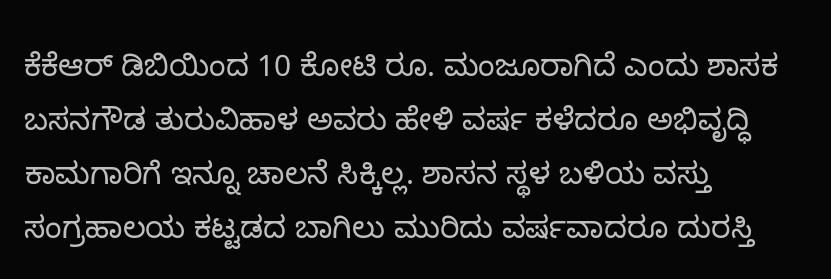ಕೆಕೆಆರ್ ಡಿಬಿಯಿಂದ 10 ಕೋಟಿ ರೂ. ಮಂಜೂರಾಗಿದೆ ಎಂದು ಶಾಸಕ ಬಸನಗೌಡ ತುರುವಿಹಾಳ ಅವರು ಹೇಳಿ ವರ್ಷ ಕಳೆದರೂ ಅಭಿವೃದ್ಧಿ ಕಾಮಗಾರಿಗೆ ಇನ್ನೂ ಚಾಲನೆ ಸಿಕ್ಕಿಲ್ಲ. ಶಾಸನ ಸ್ಥಳ ಬಳಿಯ ವಸ್ತು ಸಂಗ್ರಹಾಲಯ ಕಟ್ಟಡದ ಬಾಗಿಲು ಮುರಿದು ವರ್ಷವಾದರೂ ದುರಸ್ತಿ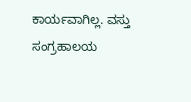ಕಾರ್ಯವಾಗಿಲ್ಲ. ವಸ್ತು ಸಂಗ್ರಹಾಲಯ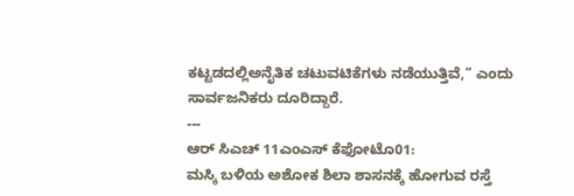ಕಟ್ಟಡದಲ್ಲಿಅನೈತಿಕ ಚಟುವಟಿಕೆಗಳು ನಡೆಯುತ್ತಿವೆ,’’ ಎಂದು ಸಾರ್ವಜನಿಕರು ದೂರಿದ್ದಾರೆ.
---
ಆರ್ ಸಿಎಚ್ 11ಎಂಎಸ್ ಕೆಫೋಟೊ01:
ಮಸ್ಕಿ ಬಳಿಯ ಅಶೋಕ ಶಿಲಾ ಶಾಸನಕ್ಕೆ ಹೋಗುವ ರಸ್ತೆ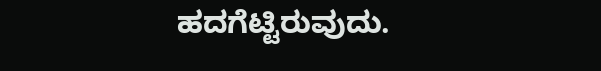ಹದಗೆಟ್ಟಿರುವುದು.